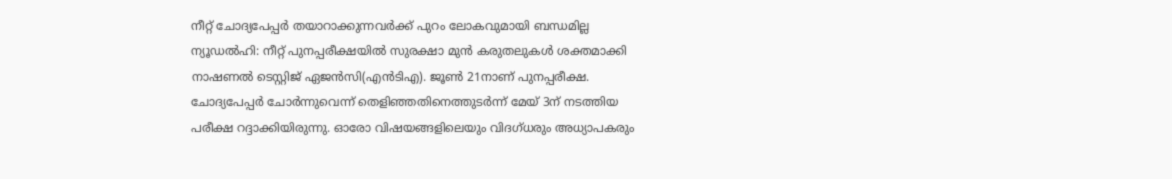നീറ്റ് ചോദ്യപേപ്പർ തയാറാക്കുന്നവർക്ക് പുറം ലോകവുമായി ബന്ധമില്ല
ന്യൂഡൽഹി: നീറ്റ് പുനപ്പരീക്ഷയിൽ സുരക്ഷാ മുൻ കരുതലുകൾ ശക്തമാക്കി നാഷണൽ ടെസ്റ്റിജ് ഏജൻസി(എൻടിഎ). ജൂൺ 21നാണ് പുനപ്പരീക്ഷ. ചോദ്യപേപ്പർ ചോർന്നുവെന്ന് തെളിഞ്ഞതിനെത്തുടർന്ന് മേയ് 3ന് നടത്തിയ പരീക്ഷ റദ്ദാക്കിയിരുന്നു. ഓരോ വിഷയങ്ങളിലെയും വിദഗ്ധരും അധ്യാപകരും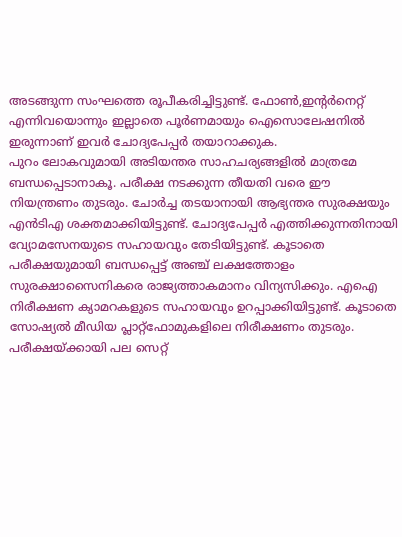അടങ്ങുന്ന സംഘത്തെ രൂപീകരിച്ചിട്ടുണ്ട്. ഫോൺ,ഇന്റർനെറ്റ് എന്നിവയൊന്നും ഇല്ലാതെ പൂർണമായും ഐസൊലേഷനിൽ ഇരുന്നാണ് ഇവർ ചോദ്യപേപ്പർ തയാറാക്കുക.
പുറം ലോകവുമായി അടിയന്തര സാഹചര്യങ്ങളിൽ മാത്രമേ ബന്ധപ്പെടാനാകൂ. പരീക്ഷ നടക്കുന്ന തീയതി വരെ ഈ നിയന്ത്രണം തുടരും. ചോർച്ച തടയാനായി ആഭ്യന്തര സുരക്ഷയും എൻടിഎ ശക്തമാക്കിയിട്ടുണ്ട്. ചോദ്യപേപ്പർ എത്തിക്കുന്നതിനായി വ്യോമസേനയുടെ സഹായവും തേടിയിട്ടുണ്ട്. കൂടാതെ പരീക്ഷയുമായി ബന്ധപ്പെട്ട് അഞ്ച് ലക്ഷത്തോളം സുരക്ഷാസൈനികരെ രാജ്യത്താകമാനം വിന്യസിക്കും. എഐ നിരീക്ഷണ ക്യാമറകളുടെ സഹായവും ഉറപ്പാക്കിയിട്ടുണ്ട്. കൂടാതെ സോഷ്യൽ മീഡിയ പ്ലാറ്റ്ഫോമുകളിലെ നിരീക്ഷണം തുടരും. പരീക്ഷയ്ക്കായി പല സെറ്റ്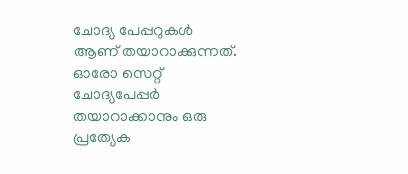ചോദ്യ പേപ്പറുകൾ ആണ് തയാറാക്കുന്നത്. ഓരോ സെറ്റ് ചോദ്യപേപ്പർ തയാറാക്കാനും ഒരു പ്രത്യേക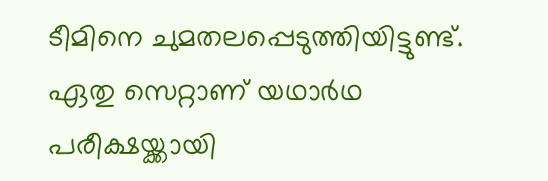ടീമിനെ ചുമതലപ്പെടുത്തിയിട്ടുണ്ട്.
ഏതു സെറ്റാണ് യഥാർഥ പരീക്ഷയ്ക്കായി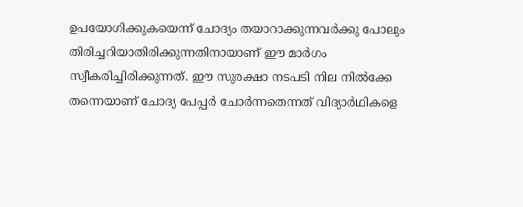ഉപയോഗിക്കുകയെന്ന് ചോദ്യം തയാറാക്കുന്നവർക്കു പോലും തിരിച്ചറിയാതിരിക്കുന്നതിനായാണ് ഈ മാർഗം സ്വീകരിച്ചിരിക്കുന്നത്. ഈ സുരക്ഷാ നടപടി നില നിൽക്കേ തന്നെയാണ് ചോദ്യ പേപ്പർ ചോർന്നതെന്നത് വിദ്യാർഥികളെ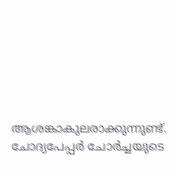ആശങ്കാകുലരാക്കുന്നുണ്ട്. ചോദ്യപേപ്പർ ചോർച്ചയുടെ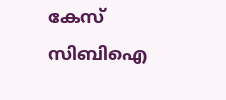കേസ് സിബിഐ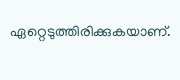ഏറ്റെടുത്തിരിക്കുകയാണ്.